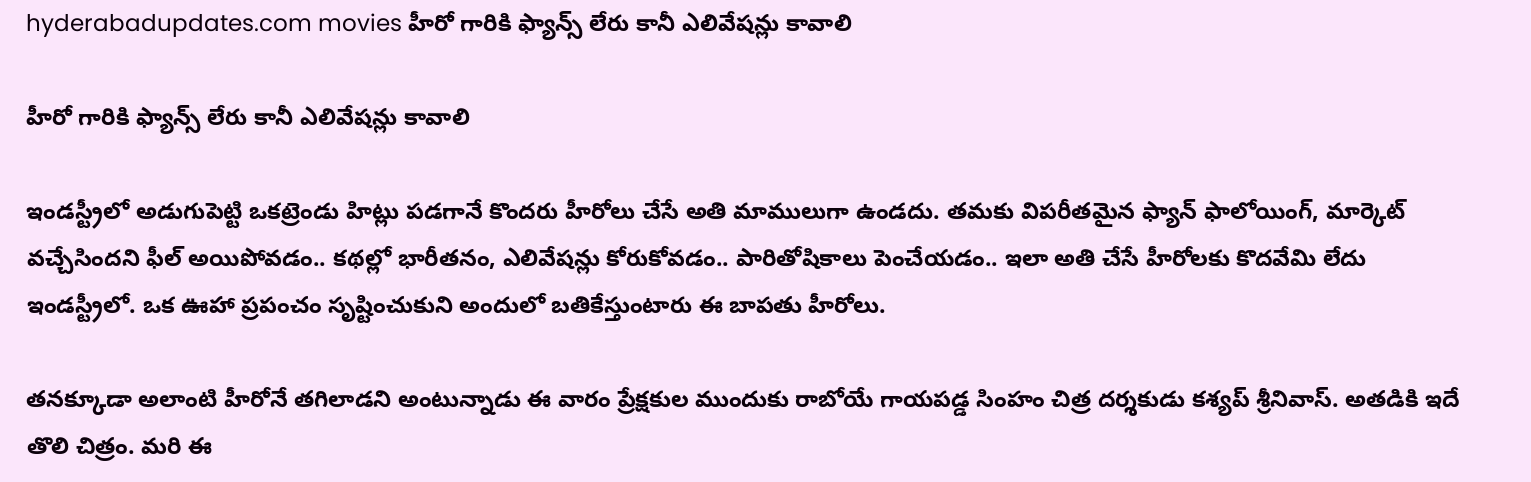hyderabadupdates.com movies హీరో గారికి ఫ్యాన్స్ లేరు కానీ ఎలివేషన్లు కావాలి

హీరో గారికి ఫ్యాన్స్ లేరు కానీ ఎలివేషన్లు కావాలి

ఇండస్ట్రీలో అడుగుపెట్టి ఒకట్రెండు హిట్లు పడగానే కొందరు హీరోలు చేసే అతి మాములుగా ఉండదు. తమకు విపరీతమైన ఫ్యాన్ ఫాలోయింగ్, మార్కెట్ వచ్చేసిందని ఫీల్ అయిపోవడం.. కథల్లో భారీతనం, ఎలివేషన్లు కోరుకోవడం.. పారితోషికాలు పెంచేయడం.. ఇలా అతి చేసే హీరోలకు కొదవేమి లేదు ఇండస్ట్రీలో. ఒక ఊహా ప్రపంచం సృష్టించుకుని అందులో బతికేస్తుంటారు ఈ బాపతు హీరోలు.

తనక్కూడా అలాంటి హీరోనే తగిలాడని అంటున్నాడు ఈ వారం ప్రేక్షకుల ముందుకు రాబోయే గాయపడ్డ సింహం చిత్ర దర్శకుడు కశ్యప్ శ్రీనివాస్. అతడికి ఇదే తొలి చిత్రం. మరి ఈ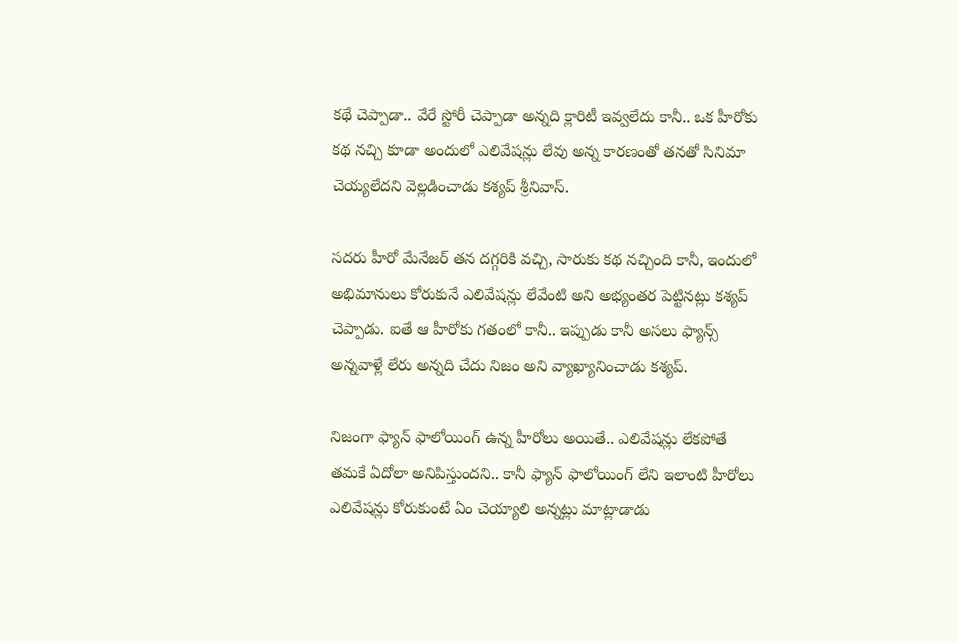కథే చెప్పాడా.. వేరే స్టోరీ చెప్పాడా అన్నది క్లారిటీ ఇవ్వలేదు కానీ.. ఒక హీరోకు కథ నచ్చి కూడా అందులో ఎలివేషన్లు లేవు అన్న కారణంతో తనతో సినిమా చెయ్యలేదని వెల్లడించాడు కశ్యప్ శ్రీనివాస్.

సదరు హీరో మేనేజర్ తన దగ్గరికి వచ్చి, సారుకు కథ నచ్చింది కానీ, ఇందులో అభిమానులు కోరుకునే ఎలివేషన్లు లేవేంటి అని అభ్యంతర పెట్టినట్లు కశ్యప్ చెప్పాడు. ఐతే ఆ హీరోకు గతంలో కానీ.. ఇప్పుడు కానీ అసలు ఫ్యాన్స్ అన్నవాళ్లే లేరు అన్నది చేదు నిజం అని వ్యాఖ్యానించాడు కశ్యప్.

నిజంగా ఫ్యాన్ ఫాలోయింగ్ ఉన్న హీరోలు అయితే.. ఎలివేషన్లు లేకపోతే తమకే ఏదోలా అనిపిస్తుందని.. కానీ ఫ్యాన్ ఫాలోయింగ్ లేని ఇలాంటి హీరోలు ఎలివేషన్లు కోరుకుంటే ఏం చెయ్యాలి అన్నట్లు మాట్లాడాడు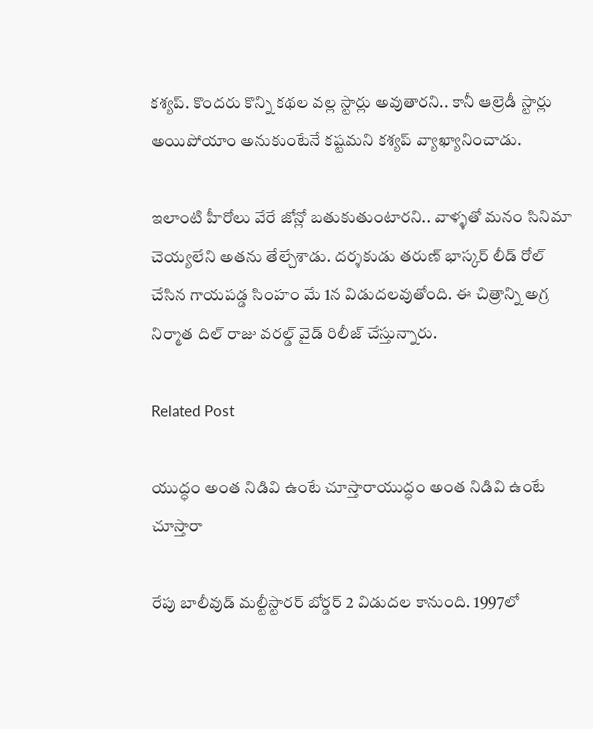కశ్యప్. కొందరు కొన్ని కథల వల్ల స్టార్లు అవుతారని.. కానీ ఆల్రెడీ స్టార్లు అయిపోయాం అనుకుంటేనే కష్టమని కశ్యప్ వ్యాఖ్యానించాడు.

ఇలాంటి హీరోలు వేరే జోన్లో బతుకుతుంటారని.. వాళ్ళతో మనం సినిమా చెయ్యలేని అతను తేల్చేశాడు. దర్శకుడు తరుణ్ భాస్కర్ లీడ్ రోల్ చేసిన గాయపడ్డ సింహం మే 1న విడుదలవుతోంది. ఈ చిత్రాన్ని అగ్ర నిర్మాత దిల్ రాజు వరల్డ్ వైడ్ రిలీజ్ చేస్తున్నారు.

Related Post

యుద్ధం అంత నిడివి ఉంటే చూస్తారాయుద్ధం అంత నిడివి ఉంటే చూస్తారా

రేపు బాలీవుడ్ మల్టీస్టారర్ బోర్డర్ 2 విడుదల కానుంది. 1997లో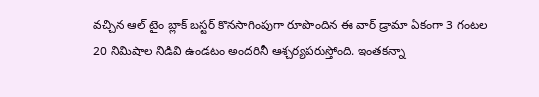వచ్చిన ఆల్ టైం బ్లాక్ బస్టర్ కొనసాగింపుగా రూపొందిన ఈ వార్ డ్రామా ఏకంగా 3 గంటల 20 నిమిషాల నిడివి ఉండటం అందరినీ ఆశ్చర్యపరుస్తోంది. ఇంతకన్నా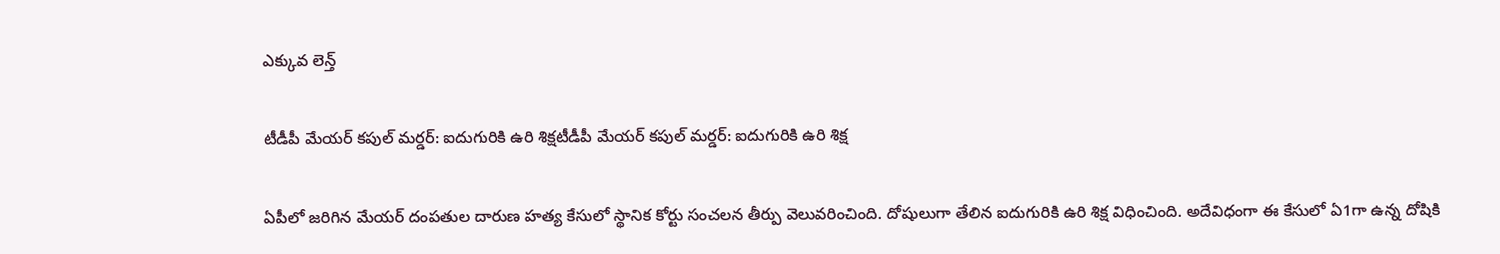ఎక్కువ లెన్త్

టీడీపీ మేయ‌ర్ క‌పుల్ మ‌ర్డ‌ర్‌: ఐదుగురికి ఉరి శిక్ష‌టీడీపీ మేయ‌ర్ క‌పుల్ మ‌ర్డ‌ర్‌: ఐదుగురికి ఉరి శిక్ష‌

ఏపీలో జ‌రిగిన మేయ‌ర్ దంప‌తుల దారుణ హ‌త్య కేసులో స్థానిక కోర్టు సంచ‌ల‌న తీర్పు వెలువ‌రించింది. దోషులుగా తేలిన ఐదుగురికి ఉరి శిక్ష విధించింది. అదేవిధంగా ఈ కేసులో ఏ1గా ఉన్న దోషికి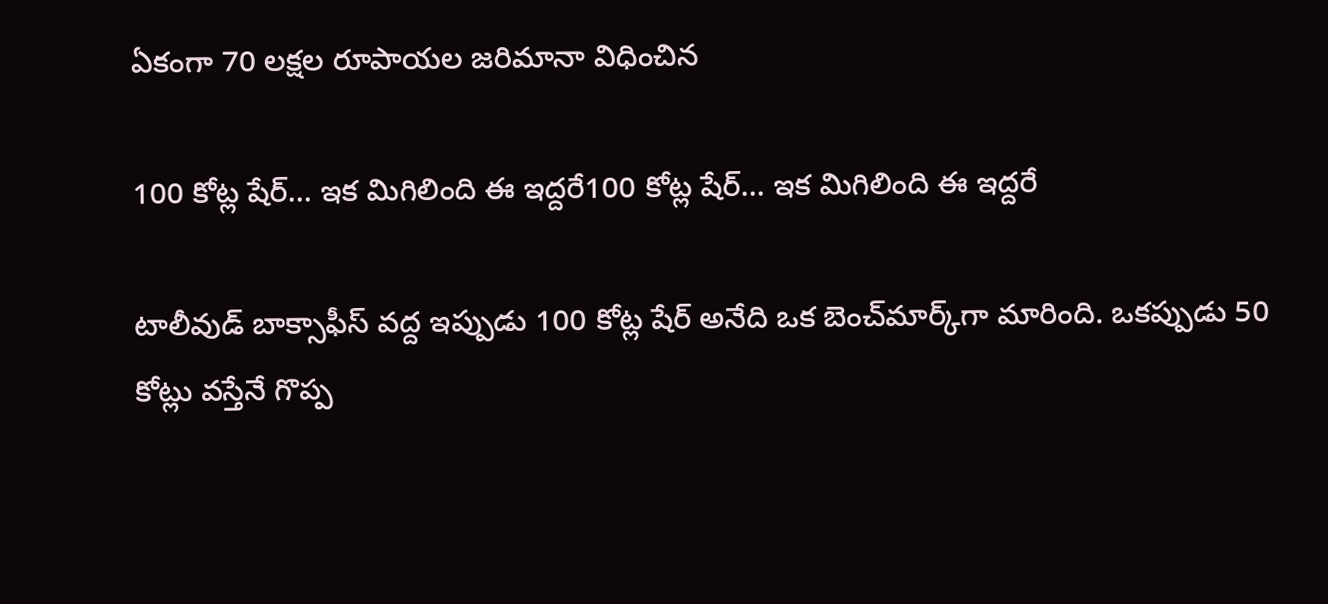ఏకంగా 70 ల‌క్ష‌ల రూపాయ‌ల జ‌రిమానా విధించిన

100 కోట్ల షేర్… ఇక మిగిలింది ఈ ఇద్దరే100 కోట్ల షేర్… ఇక మిగిలింది ఈ ఇద్దరే

టాలీవుడ్ బాక్సాఫీస్ వద్ద ఇప్పుడు 100 కోట్ల షేర్ అనేది ఒక బెంచ్‌మార్క్‌గా మారింది. ఒకప్పుడు 50 కోట్లు వస్తేనే గొప్ప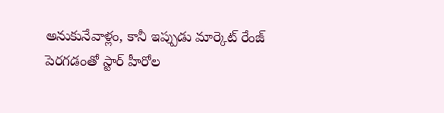అనుకునేవాళ్లం, కానీ ఇప్పుడు మార్కెట్ రేంజ్ పెరగడంతో స్టార్ హీరోల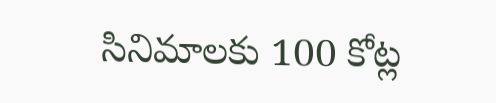సినిమాలకు 100 కోట్ల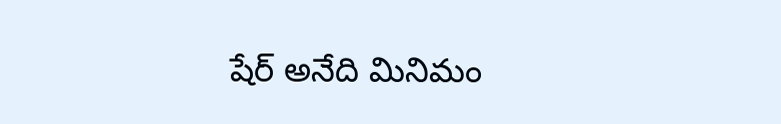షేర్ అనేది మినిమం